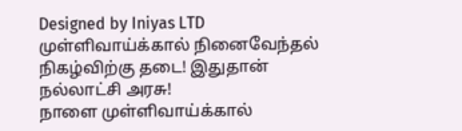Designed by Iniyas LTD
முள்ளிவாய்க்கால் நினைவேந்தல் நிகழ்விற்கு தடை! இதுதான் நல்லாட்சி அரசு!
நாளை முள்ளிவாய்க்கால்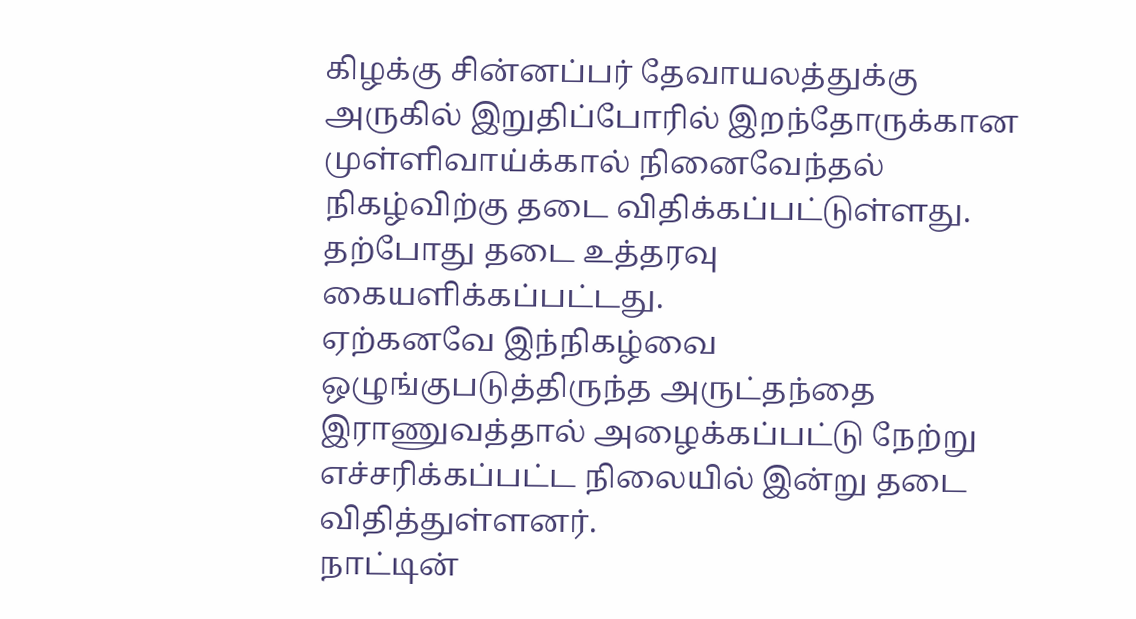கிழக்கு சின்னப்பர் தேவாயலத்துக்கு அருகில் இறுதிப்போரில் இறந்தோருக்கான முள்ளிவாய்க்கால் நினைவேந்தல் நிகழ்விற்கு தடை விதிக்கப்பட்டுள்ளது. தற்போது தடை உத்தரவு கையளிக்கப்பட்டது.
ஏற்கனவே இந்நிகழ்வை ஒழுங்குபடுத்திருந்த அருட்தந்தை இராணுவத்தால் அழைக்கப்பட்டு நேற்று எச்சரிக்கப்பட்ட நிலையில் இன்று தடை விதித்துள்ளனர்.
நாட்டின்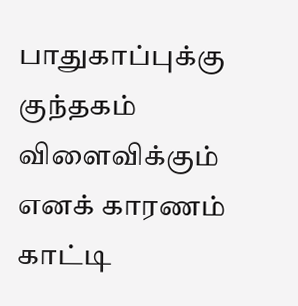பாதுகாப்புக்கு குந்தகம் விளைவிக்கும் எனக் காரணம் காட்டி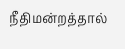நீதிமன்றத்தால்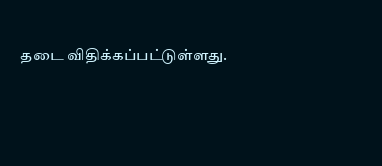தடை விதிக்கப்பட்டுள்ளது.